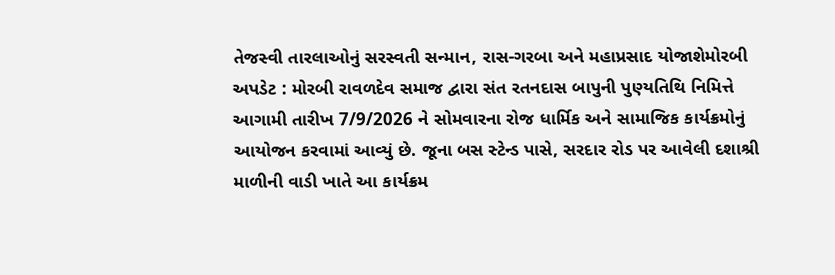તેજસ્વી તારલાઓનું સરસ્વતી સન્માન, રાસ-ગરબા અને મહાપ્રસાદ યોજાશેમોરબી અપડેટ : મોરબી રાવળદેવ સમાજ દ્વારા સંત રતનદાસ બાપુની પુણ્યતિથિ નિમિત્તે આગામી તારીખ 7/9/2026 ને સોમવારના રોજ ધાર્મિક અને સામાજિક કાર્યક્રમોનું આયોજન કરવામાં આવ્યું છે. જૂના બસ સ્ટેન્ડ પાસે, સરદાર રોડ પર આવેલી દશાશ્રી માળીની વાડી ખાતે આ કાર્યક્રમ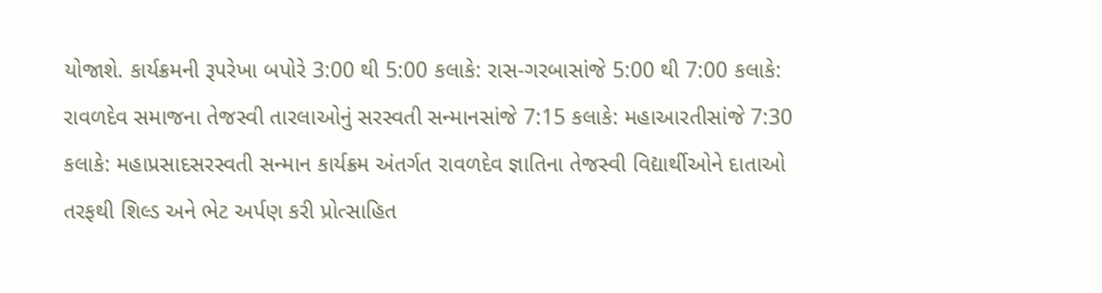યોજાશે. કાર્યક્રમની રૂપરેખા બપોરે 3:00 થી 5:00 કલાકે: રાસ-ગરબાસાંજે 5:00 થી 7:00 કલાકે: રાવળદેવ સમાજના તેજસ્વી તારલાઓનું સરસ્વતી સન્માનસાંજે 7:15 કલાકે: મહાઆરતીસાંજે 7:30 કલાકે: મહાપ્રસાદસરસ્વતી સન્માન કાર્યક્રમ અંતર્ગત રાવળદેવ જ્ઞાતિના તેજસ્વી વિદ્યાર્થીઓને દાતાઓ તરફથી શિલ્ડ અને ભેટ અર્પણ કરી પ્રોત્સાહિત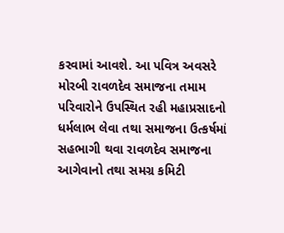કરવામાં આવશે. આ પવિત્ર અવસરે મોરબી રાવળદેવ સમાજના તમામ પરિવારોને ઉપસ્થિત રહી મહાપ્રસાદનો ધર્મલાભ લેવા તથા સમાજના ઉત્કર્ષમાં સહભાગી થવા રાવળદેવ સમાજના આગેવાનો તથા સમગ્ર કમિટી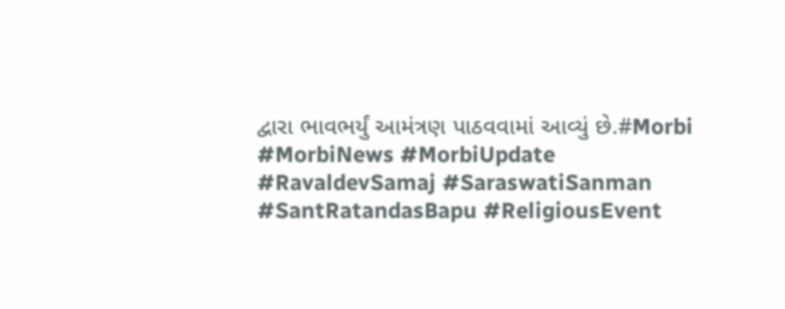દ્વારા ભાવભર્યું આમંત્રણ પાઠવવામાં આવ્યું છે.#Morbi #MorbiNews #MorbiUpdate #RavaldevSamaj #SaraswatiSanman #SantRatandasBapu #ReligiousEvent